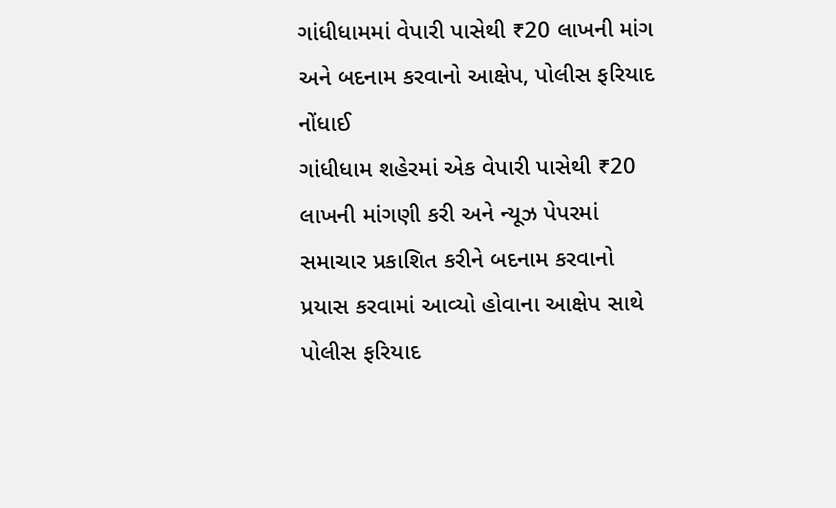ગાંધીધામમાં વેપારી પાસેથી ₹20 લાખની માંગ અને બદનામ કરવાનો આક્ષેપ, પોલીસ ફરિયાદ નોંધાઈ
ગાંધીધામ શહેરમાં એક વેપારી પાસેથી ₹20 લાખની માંગણી કરી અને ન્યૂઝ પેપરમાં સમાચાર પ્રકાશિત કરીને બદનામ કરવાનો પ્રયાસ કરવામાં આવ્યો હોવાના આક્ષેપ સાથે પોલીસ ફરિયાદ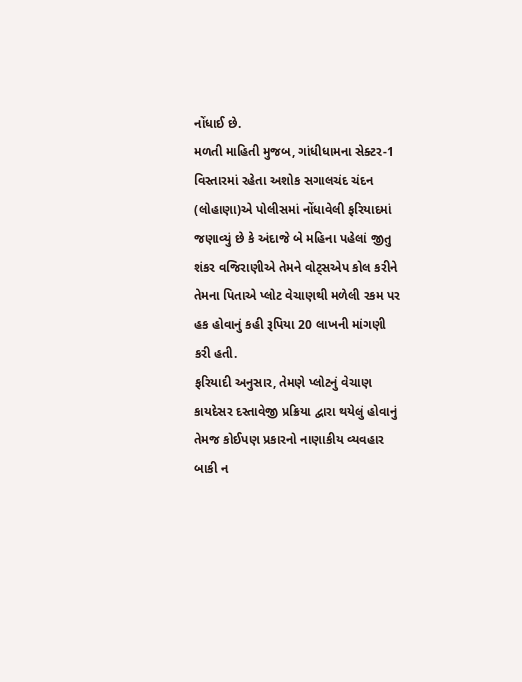નોંધાઈ છે.
મળતી માહિતી મુજબ, ગાંધીધામના સેક્ટર-1 વિસ્તારમાં રહેતા અશોક સગાલચંદ ચંદન (લોહાણા)એ પોલીસમાં નોંધાવેલી ફરિયાદમાં જણાવ્યું છે કે અંદાજે બે મહિના પહેલાં જીતુ શંકર વજિરાણીએ તેમને વોટ્સએપ કોલ કરીને તેમના પિતાએ પ્લોટ વેચાણથી મળેલી રકમ પર હક હોવાનું કહી રૂપિયા 20 લાખની માંગણી કરી હતી.
ફરિયાદી અનુસાર, તેમણે પ્લોટનું વેચાણ કાયદેસર દસ્તાવેજી પ્રક્રિયા દ્વારા થયેલું હોવાનું તેમજ કોઈપણ પ્રકારનો નાણાકીય વ્યવહાર બાકી ન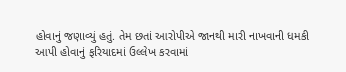હોવાનું જણાવ્યું હતું. તેમ છતાં આરોપીએ જાનથી મારી નાખવાની ધમકી આપી હોવાનું ફરિયાદમાં ઉલ્લેખ કરવામાં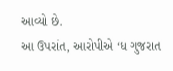આવ્યો છે.
આ ઉપરાંત, આરોપીએ ‘ધ ગુજરાત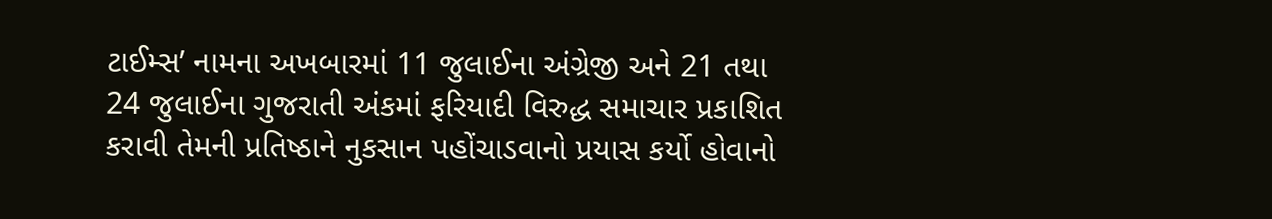ટાઈમ્સ’ નામના અખબારમાં 11 જુલાઈના અંગ્રેજી અને 21 તથા 24 જુલાઈના ગુજરાતી અંકમાં ફરિયાદી વિરુદ્ધ સમાચાર પ્રકાશિત કરાવી તેમની પ્રતિષ્ઠાને નુકસાન પહોંચાડવાનો પ્રયાસ કર્યો હોવાનો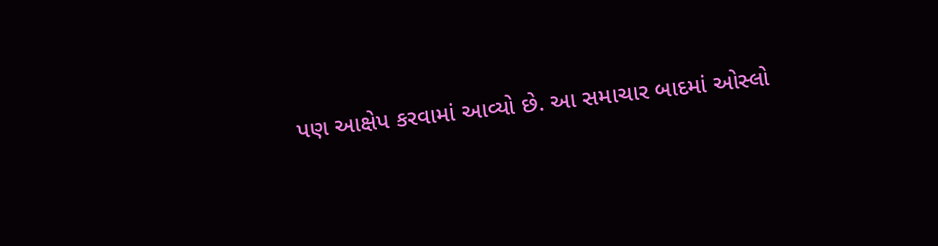પણ આક્ષેપ કરવામાં આવ્યો છે. આ સમાચાર બાદમાં ઓસ્લો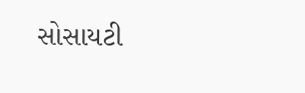સોસાયટી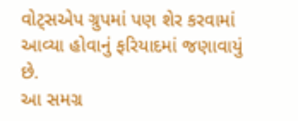વોટ્સએપ ગ્રુપમાં પણ શેર કરવામાં આવ્યા હોવાનું ફરિયાદમાં જણાવાયું છે.
આ સમગ્ર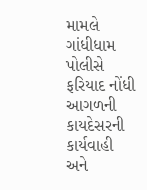મામલે ગાંધીધામ પોલીસે ફરિયાદ નોંધી આગળની કાયદેસરની કાર્યવાહી અને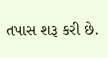તપાસ શરૂ કરી છે.